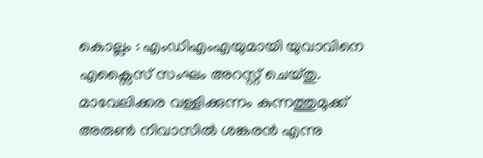കൊല്ലം : എംഡിഎംഎയുമായി യുവാവിനെ എക്സൈസ് സംഘം അറസ്റ്റ് ചെയ്തു. മാവേലിക്കര വള്ളിക്കുന്നം കുന്നത്തുമുക്ക് അരുൺ നിവാസിൽ ശങ്കരൻ എന്നു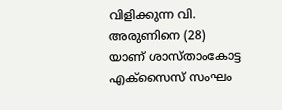വിളിക്കുന്ന വി. അരുണിനെ (28) യാണ് ശാസ്താംകോട്ട എക്സൈസ് സംഘം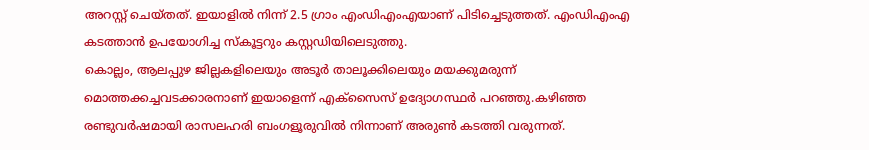അറസ്റ്റ് ചെയ്തത്. ഇയാളിൽ നിന്ന് 2.5 ഗ്രാം എംഡിഎംഎയാണ് പിടിച്ചെടുത്തത്. എംഡിഎംഎ കടത്താൻ ഉപയോഗിച്ച സ്കൂട്ടറും കസ്റ്റഡിയിലെടുത്തു.
കൊല്ലം, ആലപ്പുഴ ജില്ലകളിലെയും അടൂർ താലൂക്കിലെയും മയക്കുമരുന്ന് മൊത്തക്കച്ചവടക്കാരനാണ് ഇയാളെന്ന് എക്സൈസ് ഉദ്യോഗസ്ഥർ പറഞ്ഞു.കഴിഞ്ഞ രണ്ടുവർഷമായി രാസലഹരി ബംഗളൂരുവിൽ നിന്നാണ് അരുൺ കടത്തി വരുന്നത്.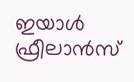ഇയാൾ ഫ്രീലാൻസ്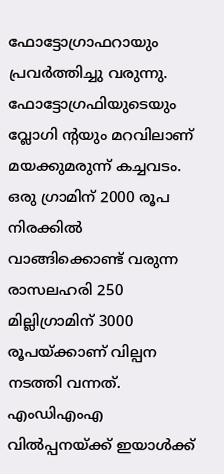ഫോട്ടോഗ്രാഫറായും പ്രവർത്തിച്ചു വരുന്നു. ഫോട്ടോഗ്രഫിയുടെയും വ്ലോഗി ന്റയും മറവിലാണ് മയക്കുമരുന്ന് കച്ചവടം. ഒരു ഗ്രാമിന് 2000 രൂപ നിരക്കിൽ വാങ്ങിക്കൊണ്ട് വരുന്ന രാസലഹരി 250 മില്ലിഗ്രാമിന് 3000 രൂപയ്ക്കാണ് വില്പന നടത്തി വന്നത്.
എംഡിഎംഎ വിൽപ്പനയ്ക്ക് ഇയാൾക്ക്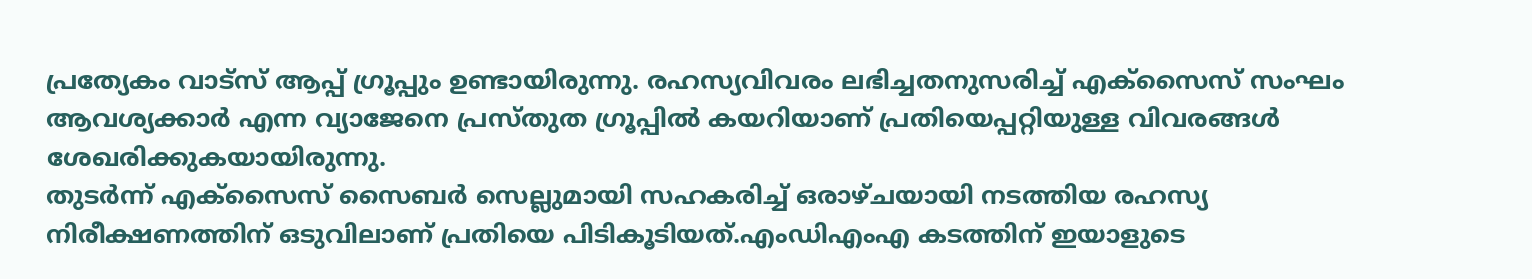പ്രത്യേകം വാട്സ് ആപ്പ് ഗ്രൂപ്പും ഉണ്ടായിരുന്നു. രഹസ്യവിവരം ലഭിച്ചതനുസരിച്ച് എക്സൈസ് സംഘം ആവശ്യക്കാർ എന്ന വ്യാജേനെ പ്രസ്തുത ഗ്രൂപ്പിൽ കയറിയാണ് പ്രതിയെപ്പറ്റിയുള്ള വിവരങ്ങൾ ശേഖരിക്കുകയായിരുന്നു.
തുടർന്ന് എക്സൈസ് സൈബർ സെല്ലുമായി സഹകരിച്ച് ഒരാഴ്ചയായി നടത്തിയ രഹസ്യ നിരീക്ഷണത്തിന് ഒടുവിലാണ് പ്രതിയെ പിടികൂടിയത്.എംഡിഎംഎ കടത്തിന് ഇയാളുടെ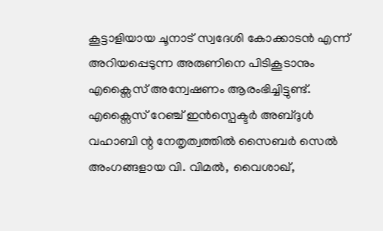കൂട്ടാളിയായ ചൂനാട് സ്വദേശി കോക്കാടൻ എന്ന് അറിയപ്പെടുന്ന അരുണിനെ പിടികൂടാനും എക്സൈസ് അന്വേഷണം ആരംഭിച്ചിട്ടുണ്ട്.
എക്സൈസ് റേഞ്ച് ഇൻസ്പെക്ടർ അബ്ദുൾ വഹാബി ന്റ നേതൃത്വത്തിൽ സൈബർ സെൽ അംഗങ്ങളായ വി. വിമൽ, വൈശാഖ്,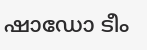ഷാഡോ ടീം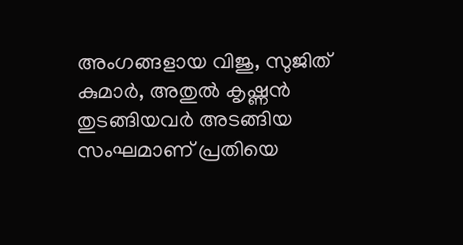അംഗങ്ങളായ വിജു, സുജിത് കുമാർ, അതുൽ കൃഷ്ണൻ തുടങ്ങിയവർ അടങ്ങിയ സംഘമാണ് പ്രതിയെ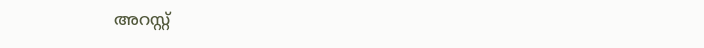അറസ്റ്റ്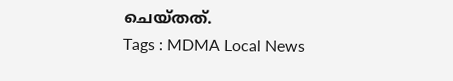ചെയ്തത്.
Tags : MDMA Local News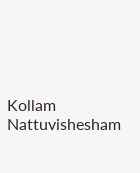Kollam Nattuvishesham